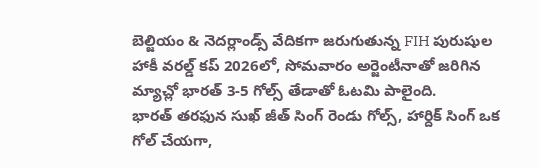బెల్జియం & నెదర్లాండ్స్ వేదికగా జరుగుతున్న FIH పురుషుల హాకీ వరల్డ్ కప్ 2026లో, సోమవారం అర్జెంటీనాతో జరిగిన మ్యాచ్లో భారత్ 3-5 గోల్స్ తేడాతో ఓటమి పాలైంది.
భారత్ తరఫున సుఖ్ జీత్ సింగ్ రెండు గోల్స్, హార్దిక్ సింగ్ ఒక గోల్ చేయగా,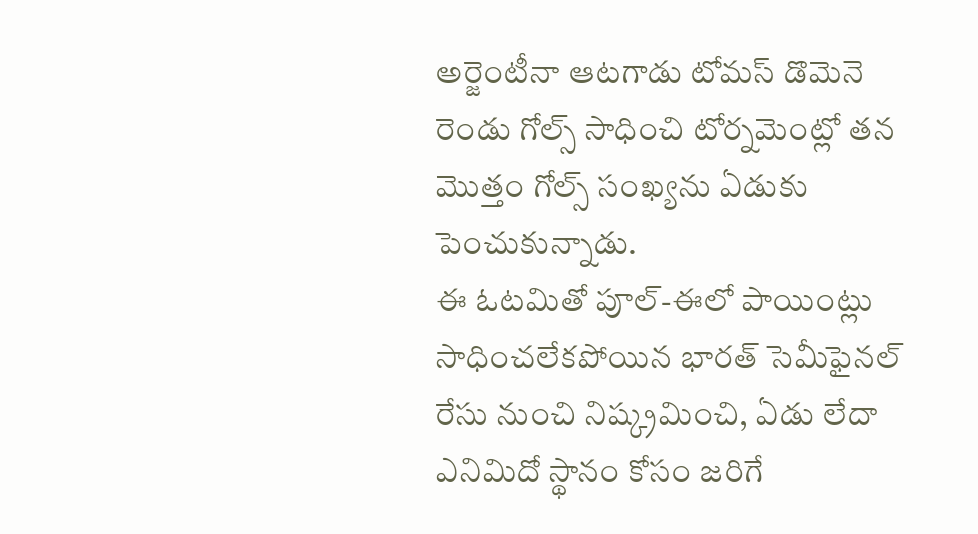అర్జెంటీనా ఆటగాడు టోమస్ డొమెనె రెండు గోల్స్ సాధించి టోర్నమెంట్లో తన మొత్తం గోల్స్ సంఖ్యను ఏడుకు పెంచుకున్నాడు.
ఈ ఓటమితో పూల్-ఈలో పాయింట్లు సాధించలేకపోయిన భారత్ సెమీఫైనల్ రేసు నుంచి నిష్క్రమించి, ఏడు లేదా ఎనిమిదో స్థానం కోసం జరిగే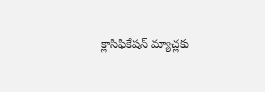క్లాసిఫికేషన్ మ్యాచ్లకు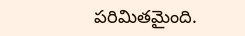పరిమితమైంది.